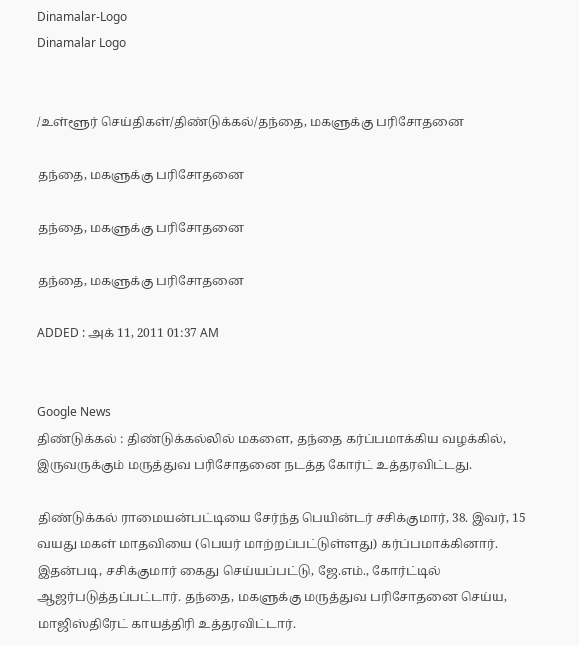Dinamalar-Logo
Dinamalar Logo


/உள்ளூர் செய்திகள்/திண்டுக்கல்/தந்தை, மகளுக்கு பரிசோதனை

தந்தை, மகளுக்கு பரிசோதனை

தந்தை, மகளுக்கு பரிசோதனை

தந்தை, மகளுக்கு பரிசோதனை

ADDED : அக் 11, 2011 01:37 AM


Google News
திண்டுக்கல் : திண்டுக்கல்லில் மகளை, தந்தை கர்ப்பமாக்கிய வழக்கில், இருவருக்கும் மருத்துவ பரிசோதனை நடத்த கோர்ட் உத்தரவிட்டது.

திண்டுக்கல் ராமையன்பட்டியை சேர்ந்த பெயின்டர் சசிக்குமார், 38. இவர், 15 வயது மகள் மாதவியை (பெயர் மாற்றப்பட்டுள்ளது) கர்ப்பமாக்கினார். இதன்படி, சசிக்குமார் கைது செய்யப்பட்டு, ஜே.எம்., கோர்ட்டில் ஆஜர்படுத்தப்பட்டார். தந்தை, மகளுக்கு மருத்துவ பரிசோதனை செய்ய, மாஜிஸ்திரேட் காயத்திரி உத்தரவிட்டார்.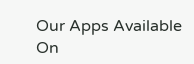Our Apps Available On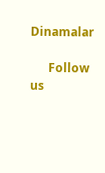Dinamalar

      Follow us